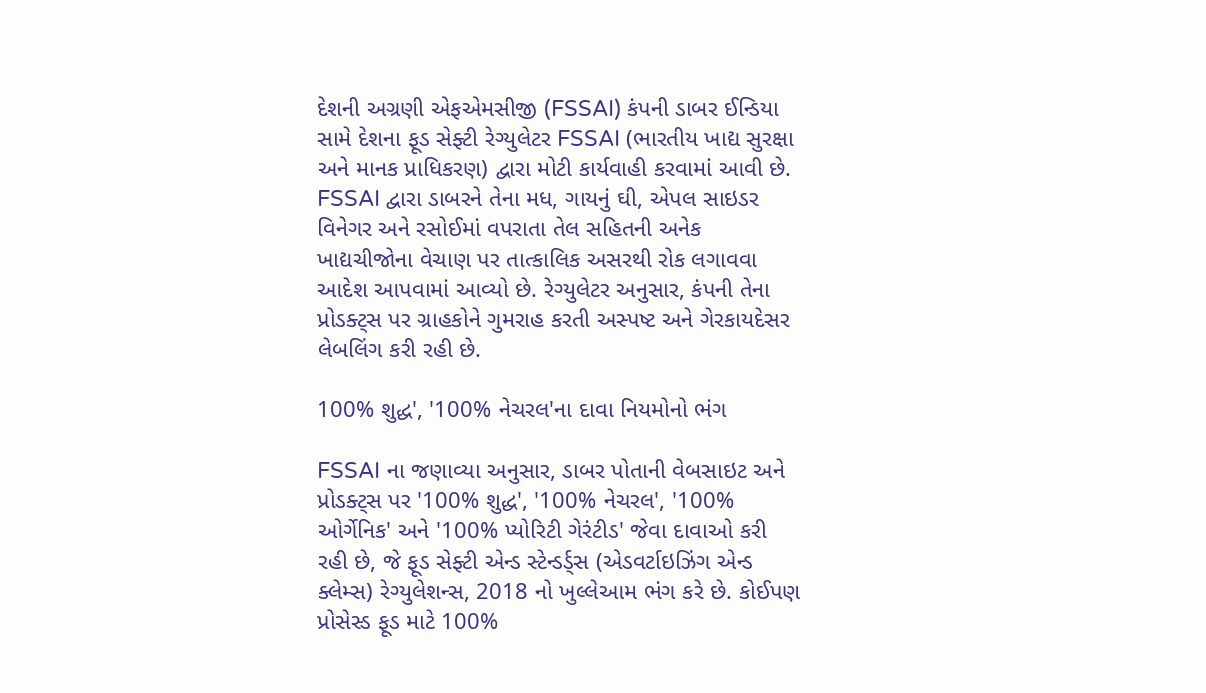દેશની અગ્રણી એફએમસીજી (FSSAI) કંપની ડાબર ઈન્ડિયા સામે દેશના ફૂડ સેફ્ટી રેગ્યુલેટર FSSAI (ભારતીય ખાદ્ય સુરક્ષા અને માનક પ્રાધિકરણ) દ્વારા મોટી કાર્યવાહી કરવામાં આવી છે. FSSAI દ્વારા ડાબરને તેના મધ, ગાયનું ઘી, એપલ સાઇડર વિનેગર અને રસોઈમાં વપરાતા તેલ સહિતની અનેક ખાદ્યચીજોના વેચાણ પર તાત્કાલિક અસરથી રોક લગાવવા આદેશ આપવામાં આવ્યો છે. રેગ્યુલેટર અનુસાર, કંપની તેના પ્રોડક્ટ્સ પર ગ્રાહકોને ગુમરાહ કરતી અસ્પષ્ટ અને ગેરકાયદેસર લેબલિંગ કરી રહી છે.

100% શુદ્ધ', '100% નેચરલ'ના દાવા નિયમોનો ભંગ

FSSAI ના જણાવ્યા અનુસાર, ડાબર પોતાની વેબસાઇટ અને પ્રોડક્ટ્સ પર '100% શુદ્ધ', '100% નેચરલ', '100% ઓર્ગેનિક' અને '100% પ્યોરિટી ગેરંટીડ' જેવા દાવાઓ કરી રહી છે, જે ફૂડ સેફ્ટી એન્ડ સ્ટેન્ડર્ડ્સ (એડવર્ટાઇઝિંગ એન્ડ ક્લેમ્સ) રેગ્યુલેશન્સ, 2018 નો ખુલ્લેઆમ ભંગ કરે છે. કોઈપણ પ્રોસેસ્ડ ફૂડ માટે 100%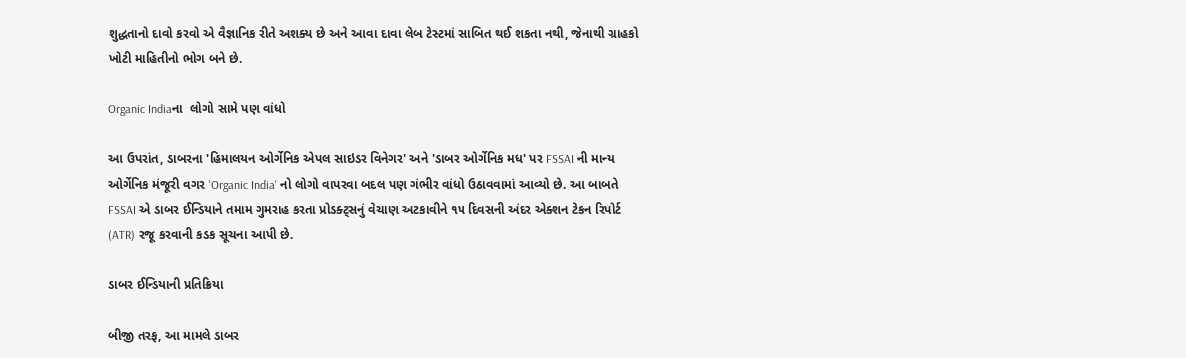શુદ્ધતાનો દાવો કરવો એ વૈજ્ઞાનિક રીતે અશક્ય છે અને આવા દાવા લેબ ટેસ્ટમાં સાબિત થઈ શકતા નથી, જેનાથી ગ્રાહકો ખોટી માહિતીનો ભોગ બને છે.

Organic Indiaના  લોગો સામે પણ વાંધો

આ ઉપરાંત, ડાબરના 'હિમાલયન ઓર્ગેનિક એપલ સાઇડર વિનેગર' અને 'ડાબર ઓર્ગેનિક મધ' પર FSSAI ની માન્ય ઓર્ગેનિક મંજૂરી વગર 'Organic India' નો લોગો વાપરવા બદલ પણ ગંભીર વાંધો ઉઠાવવામાં આવ્યો છે. આ બાબતે FSSAI એ ડાબર ઈન્ડિયાને તમામ ગુમરાહ કરતા પ્રોડક્ટ્સનું વેચાણ અટકાવીને ૧૫ દિવસની અંદર એક્શન ટેકન રિપોર્ટ (ATR) રજૂ કરવાની કડક સૂચના આપી છે.

ડાબર ઈન્ડિયાની પ્રતિક્રિયા

બીજી તરફ, આ મામલે ડાબર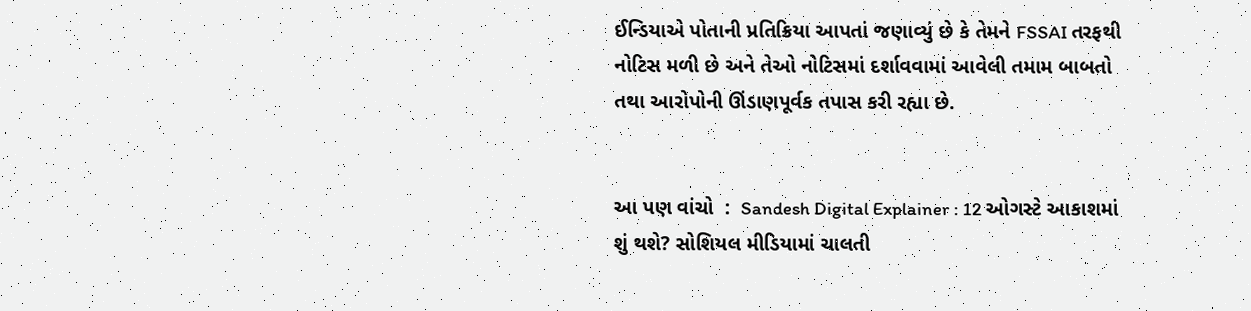ઈન્ડિયાએ પોતાની પ્રતિક્રિયા આપતાં જણાવ્યું છે કે તેમને FSSAI તરફથી નોટિસ મળી છે અને તેઓ નોટિસમાં દર્શાવવામાં આવેલી તમામ બાબતો તથા આરોપોની ઊંડાણપૂર્વક તપાસ કરી રહ્યા છે.


આ પણ વાંચો  :  Sandesh Digital Explainer : 12 ઓગસ્ટે આકાશમાં શું થશે? સોશિયલ મીડિયામાં ચાલતી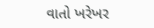વાતો ખરેખર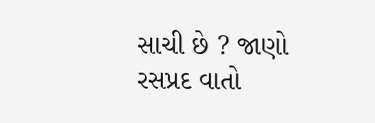સાચી છે ? જાણો રસપ્રદ વાતો